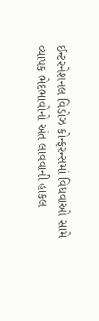ઈન્ટરનેશનલ વિડોઝ કોન્ફરન્સમાં વિધવાઓ સામે વ્યાપક ભેદભાવોનો અંત લાવવાની હાકલ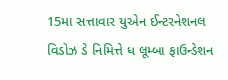15મા સત્તાવાર યુએન ઈન્ટરનેશનલ વિડોઝ ડે નિમિત્તે ધ લૂમ્બા ફાઉન્ડેશન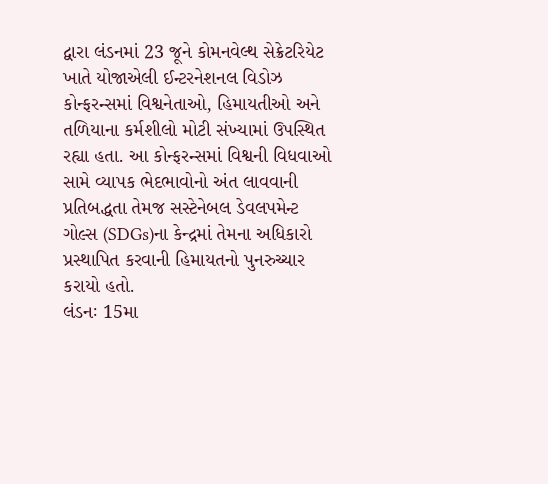દ્વારા લંડનમાં 23 જૂને કોમનવેલ્થ સેક્રેટરિયેટ ખાતે યોજાએલી ઈન્ટરનેશનલ વિડોઝ કોન્ફરન્સમાં વિશ્વનેતાઓ, હિમાયતીઓ અને તળિયાના કર્મશીલો મોટી સંખ્યામાં ઉપસ્થિત રહ્યા હતા. આ કોન્ફરન્સમાં વિશ્વની વિધવાઓ સામે વ્યાપક ભેદભાવોનો અંત લાવવાની પ્રતિબદ્ધતા તેમજ સસ્ટેનેબલ ડેવલપમેન્ટ ગોલ્સ (SDGs)ના કેન્દ્રમાં તેમના અધિકારો પ્રસ્થાપિત કરવાની હિમાયતનો પુનરુચ્ચાર કરાયો હતો.
લંડનઃ 15મા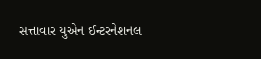સત્તાવાર યુએન ઈન્ટરનેશનલ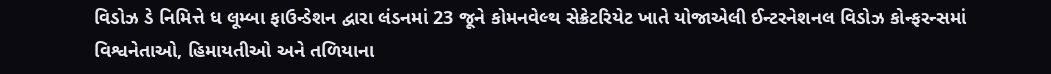વિડોઝ ડે નિમિત્તે ધ લૂમ્બા ફાઉન્ડેશન દ્વારા લંડનમાં 23 જૂને કોમનવેલ્થ સેક્રેટરિયેટ ખાતે યોજાએલી ઈન્ટરનેશનલ વિડોઝ કોન્ફરન્સમાં વિશ્વનેતાઓ, હિમાયતીઓ અને તળિયાના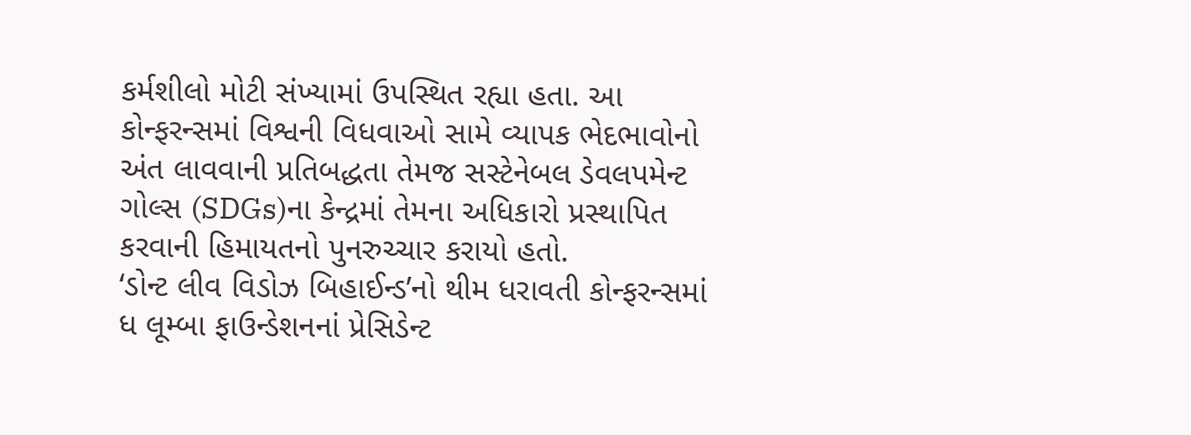કર્મશીલો મોટી સંખ્યામાં ઉપસ્થિત રહ્યા હતા. આ કોન્ફરન્સમાં વિશ્વની વિધવાઓ સામે વ્યાપક ભેદભાવોનો અંત લાવવાની પ્રતિબદ્ધતા તેમજ સસ્ટેનેબલ ડેવલપમેન્ટ ગોલ્સ (SDGs)ના કેન્દ્રમાં તેમના અધિકારો પ્રસ્થાપિત કરવાની હિમાયતનો પુનરુચ્ચાર કરાયો હતો.
‘ડોન્ટ લીવ વિડોઝ બિહાઈન્ડ’નો થીમ ધરાવતી કોન્ફરન્સમાં ધ લૂમ્બા ફાઉન્ડેશનનાં પ્રેસિડેન્ટ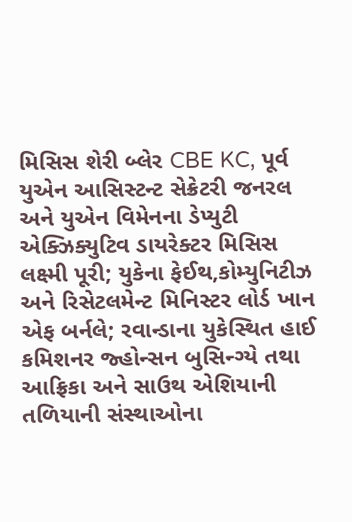મિસિસ શેરી બ્લેર CBE KC, પૂર્વ યુએન આસિસ્ટન્ટ સેક્રેટરી જનરલ અને યુએન વિમેનના ડેપ્યુટી એક્ઝિક્યુટિવ ડાયરેક્ટર મિસિસ લક્ષ્મી પૂરી; યુકેના ફેઈથ,કોમ્યુનિટીઝ અને રિસેટલમેન્ટ મિનિસ્ટર લોર્ડ ખાન એફ બર્નલે; રવાન્ડાના યુકેસ્થિત હાઈ કમિશનર જ્હોન્સન બુસિન્ગ્યે તથા આફ્રિકા અને સાઉથ એશિયાની તળિયાની સંસ્થાઓના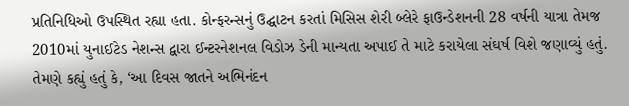પ્રતિનિધિઓ ઉપસ્થિત રહ્યા હતા. કોન્ફરન્સનું ઉદ્ઘાટન કરતાં મિસિસ શેરી બ્લેરે ફાઉન્ડેશનની 28 વર્ષની યાત્રા તેમજ 2010માં યુનાઈટેડ નેશન્સ દ્વારા ઈન્ટરનેશનલ વિડોઝ ડેની માન્યતા અપાઈ તે માટે કરાયેલા સંઘર્ષ વિશે જણાવ્યું હતું. તેમણે કહ્યું હતું કે, ‘આ દિવસ જાતને અભિનંદન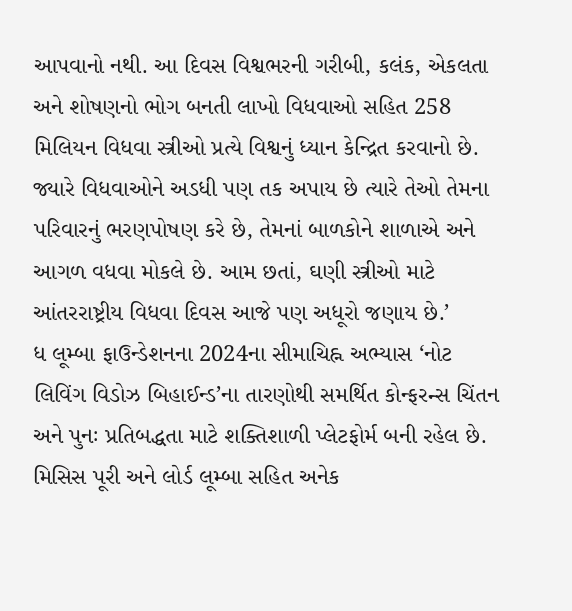આપવાનો નથી. આ દિવસ વિશ્વભરની ગરીબી, કલંક, એકલતા અને શોષણનો ભોગ બનતી લાખો વિધવાઓ સહિત 258 મિલિયન વિધવા સ્ત્રીઓ પ્રત્યે વિશ્વનું ધ્યાન કેન્દ્રિત કરવાનો છે. જ્યારે વિધવાઓને અડધી પણ તક અપાય છે ત્યારે તેઓ તેમના પરિવારનું ભરણપોષણ કરે છે, તેમનાં બાળકોને શાળાએ અને આગળ વધવા મોકલે છે. આમ છતાં, ઘણી સ્ત્રીઓ માટે આંતરરાષ્ટ્રીય વિધવા દિવસ આજે પણ અધૂરો જણાય છે.’
ધ લૂમ્બા ફાઉન્ડેશનના 2024ના સીમાચિહ્ન અભ્યાસ ‘નોટ લિવિંગ વિડોઝ બિહાઈન્ડ’ના તારણોથી સમર્થિત કોન્ફરન્સ ચિંતન અને પુનઃ પ્રતિબદ્ધતા માટે શક્તિશાળી પ્લેટફોર્મ બની રહેલ છે. મિસિસ પૂરી અને લોર્ડ લૂમ્બા સહિત અનેક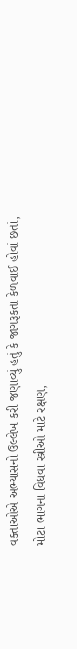વક્તાઓએ અભ્યાસનો ઉલ્લેખ કરી જણાવ્યું હતું કે જાગરૂકતા કેળવાઈ હોવાં છતાં, મોટા ભાગના વિધવા સ્ત્રીઓ માટે રક્ષણ,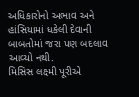અધિકારોનો અભાવ અને હાંસિયામાં ધકેલી દેવાની બાબતોમાં જરા પણ બદલાવ આવ્યો નથી.
મિસિસ લક્ષ્મી પૂરીએ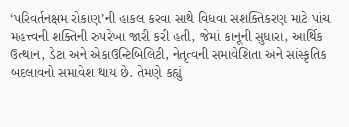‘પરિવર્તનક્ષમ રોકાણ’ની હાકલ કરવા સાથે વિધવા સશક્તિકરણ માટે પાંચ મહત્ત્વની શક્તિની રુપરેખા જારી કરી હતી, જેમાં કાનૂની સુધારા, આર્થિક ઉત્થાન, ડેટા અને એકાઉન્ટિબિલિટી, નેતૃત્વની સમાવેશિતા અને સાંસ્કૃતિક બદલાવનો સમાવેશ થાય છે. તેમણે કહ્યું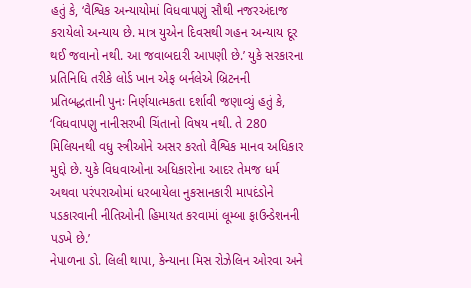હતું કે, ‘વૈશ્વિક અન્યાયોમાં વિધવાપણું સૌથી નજરઅંદાજ કરાયેલો અન્યાય છે. માત્ર યુએન દિવસથી ગહન અન્યાય દૂર થઈ જવાનો નથી. આ જવાબદારી આપણી છે.’ યુકે સરકારના પ્રતિનિધિ તરીકે લોર્ડ ખાન એફ બર્નલેએ બ્રિટનની પ્રતિબદ્ધતાની પુનઃ નિર્ણયાત્મકતા દર્શાવી જણાવ્યું હતું કે, ‘વિધવાપણુ નાનીસરખી ચિંતાનો વિષય નથી. તે 280 મિલિયનથી વધુ સ્ત્રીઓને અસર કરતો વૈશ્વિક માનવ અધિકાર મુદ્દો છે. યુકે વિધવાઓના અધિકારોના આદર તેમજ ધર્મ અથવા પરંપરાઓમાં ધરબાયેલા નુકસાનકારી માપદંડોને પડકારવાની નીતિઓની હિમાયત કરવામાં લૂમ્બા ફાઉન્ડેશનની પડખે છે.’
નેપાળના ડો. લિલી થાપા, કેન્યાના મિસ રોઝેલિન ઓરવા અને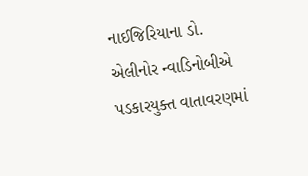નાઈજિરિયાના ડો. એલીનોર ન્વાડિનોબીએ પડકારયુક્ત વાતાવરણમાં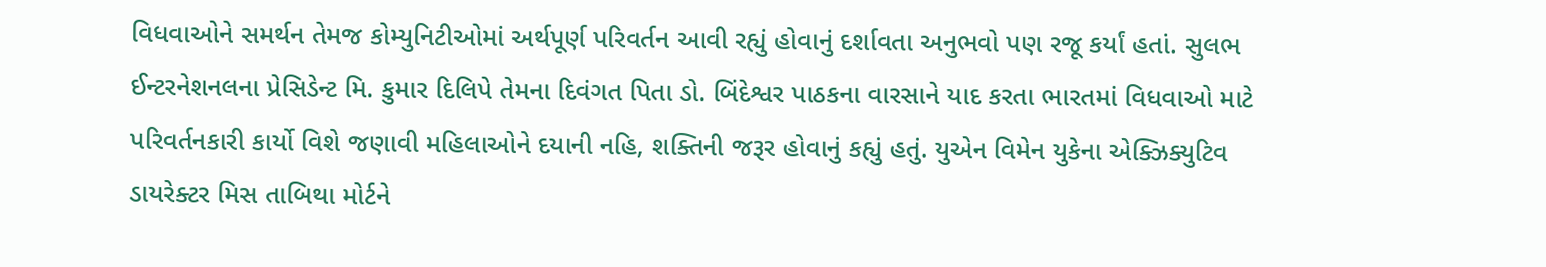વિધવાઓને સમર્થન તેમજ કોમ્યુનિટીઓમાં અર્થપૂર્ણ પરિવર્તન આવી રહ્યું હોવાનું દર્શાવતા અનુભવો પણ રજૂ કર્યાં હતાં. સુલભ ઈન્ટરનેશનલના પ્રેસિડેન્ટ મિ. કુમાર દિલિપે તેમના દિવંગત પિતા ડો. બિંદેશ્વર પાઠકના વારસાને યાદ કરતા ભારતમાં વિધવાઓ માટે પરિવર્તનકારી કાર્યો વિશે જણાવી મહિલાઓને દયાની નહિ, શક્તિની જરૂર હોવાનું કહ્યું હતું. યુએન વિમેન યુકેના એક્ઝિક્યુટિવ ડાયરેક્ટર મિસ તાબિથા મોર્ટને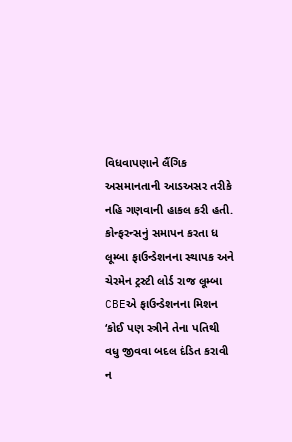વિધવાપણાને લૈંગિક અસમાનતાની આડઅસર તરીકે નહિ ગણવાની હાકલ કરી હતી.
કોન્ફરન્સનું સમાપન કરતા ધ લૂમ્બા ફાઉન્ડેશનના સ્થાપક અને ચેરમેન ટ્રસ્ટી લોર્ડ રાજ લૂમ્બા CBEએ ફાઉન્ડેશનના મિશન ‘કોઈ પણ સ્ત્રીને તેના પતિથી વધુ જીવવા બદલ દંડિત કરાવી ન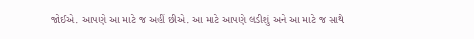જોઈએ. આપણે આ માટે જ અહીં છીએ. આ માટે આપણે લડીશું અને આ માટે જ સાથે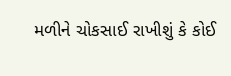મળીને ચોકસાઈ રાખીશું કે કોઈ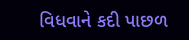વિધવાને કદી પાછળ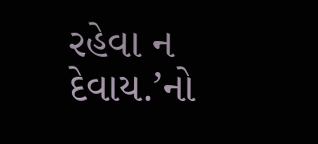રહેવા ન દેવાય.’નો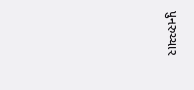પુનરુચ્ચાર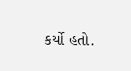કર્યો હતો.